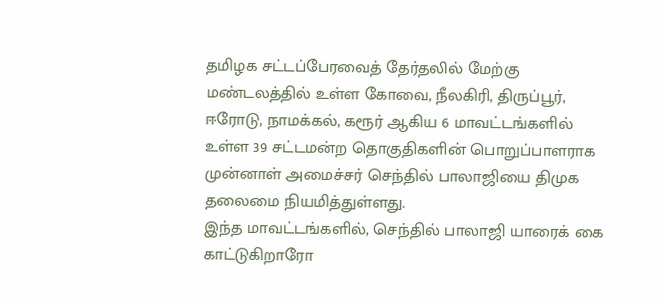தமிழக சட்டப்பேரவைத் தேர்தலில் மேற்கு மண்டலத்தில் உள்ள கோவை, நீலகிரி, திருப்பூர், ஈரோடு, நாமக்கல், கரூர் ஆகிய 6 மாவட்டங்களில் உள்ள 39 சட்டமன்ற தொகுதிகளின் பொறுப்பாளராக முன்னாள் அமைச்சர் செந்தில் பாலாஜியை திமுக தலைமை நியமித்துள்ளது.
இந்த மாவட்டங்களில், செந்தில் பாலாஜி யாரைக் கை காட்டுகிறாரோ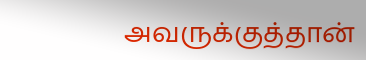அவருக்குத்தான்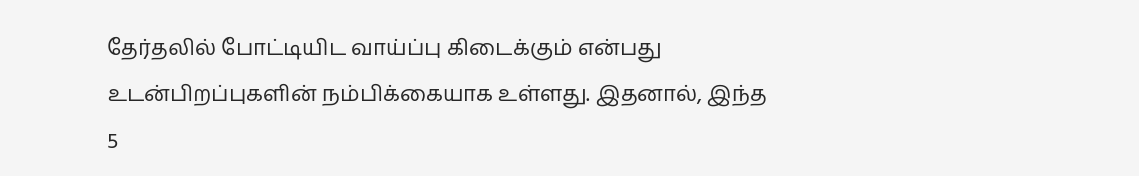தேர்தலில் போட்டியிட வாய்ப்பு கிடைக்கும் என்பது உடன்பிறப்புகளின் நம்பிக்கையாக உள்ளது. இதனால், இந்த 5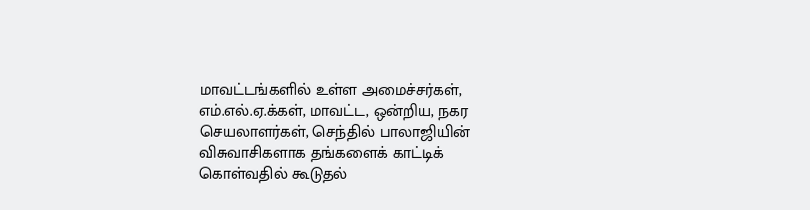மாவட்டங்களில் உள்ள அமைச்சர்கள், எம்.எல்.ஏ.க்கள், மாவட்ட, ஒன்றிய, நகர செயலாளர்கள், செந்தில் பாலாஜியின் விசுவாசிகளாக தங்களைக் காட்டிக் கொள்வதில் கூடுதல்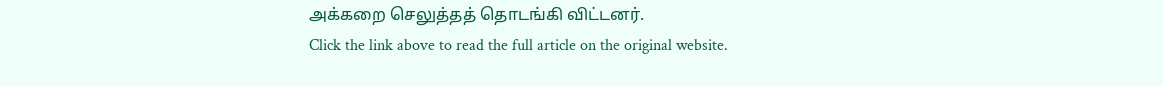அக்கறை செலுத்தத் தொடங்கி விட்டனர்.
Click the link above to read the full article on the original website.